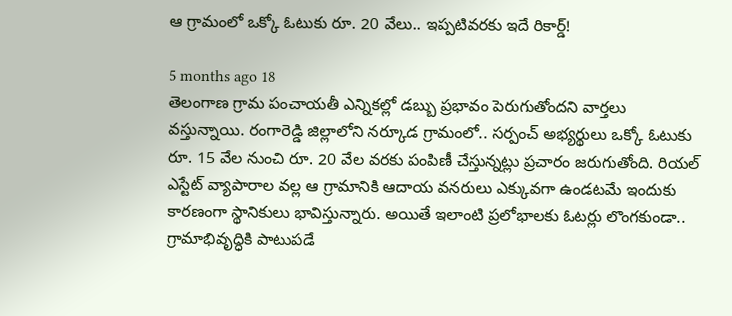ఆ గ్రామంలో ఒక్కో ఓటుకు రూ. 20 వేలు.. ఇప్పటివరకు ఇదే రికార్డ్!

5 months ago 18
తెలంగాణ గ్రామ పంచాయతీ ఎన్నికల్లో డబ్బు ప్రభావం పెరుగుతోందని వార్తలు వస్తున్నాయి. రంగారెడ్డి జిల్లాలోని నర్కూడ గ్రామంలో.. సర్పంచ్ అభ్యర్థులు ఒక్కో ఓటుకు రూ. 15 వేల నుంచి రూ. 20 వేల వరకు పంపిణీ చేస్తున్నట్లు ప్రచారం జరుగుతోంది. రియల్ ఎస్టేట్ వ్యాపారాల వల్ల ఆ గ్రామానికి ఆదాయ వనరులు ఎక్కువగా ఉండటమే ఇందుకు కారణంగా స్థానికులు భావిస్తున్నారు. అయితే ఇలాంటి ప్రలోభాలకు ఓటర్లు లొంగకుండా.. గ్రామాభివృద్ధికి పాటుపడే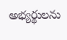అభ్యర్థులను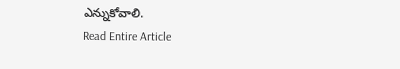ఎన్నుకోవాలి.
Read Entire Article